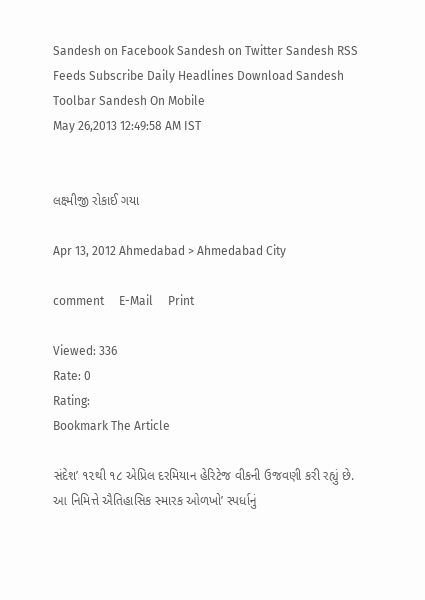Sandesh on Facebook Sandesh on Twitter Sandesh RSS Feeds Subscribe Daily Headlines Download Sandesh Toolbar Sandesh On Mobile
May 26,2013 12:49:58 AM IST


લક્ષ્મીજી રોકાઈ ગયા

Apr 13, 2012 Ahmedabad > Ahmedabad City

comment     E-Mail     Print

Viewed: 336
Rate: 0
Rating:
Bookmark The Article

સંદેશ’ ૧૨થી ૧૮ એપ્રિલ દરમિયાન હેરિટેજ વીકની ઉજવણી કરી રહ્યું છે. આ નિમિત્તે ઐતિહાસિક સ્મારક ઓળખો’ સ્પર્ધાનું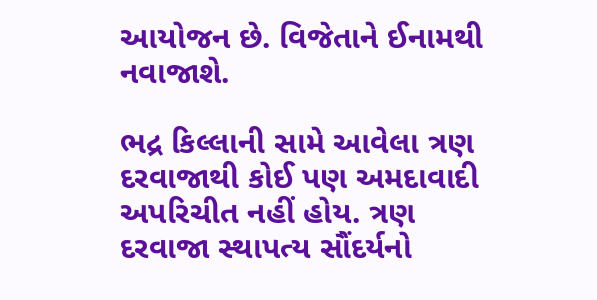આયોજન છે. વિજેતાને ઈનામથી નવાજાશે.

ભદ્ર કિલ્લાની સામે આવેલા ત્રણ દરવાજાથી કોઈ પણ અમદાવાદી અપરિચીત નહીં હોય. ત્રણ દરવાજા સ્થાપત્ય સૌંદર્યનો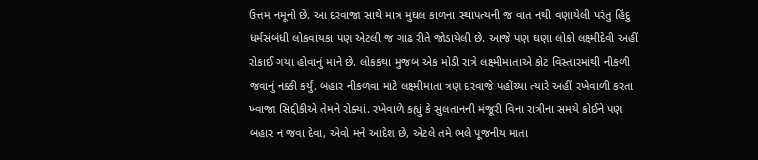ઉત્તમ નમૂનો છે. આ દરવાજા સાથે માત્ર મુઘલ કાળના સ્થાપત્યની જ વાત નથી વણાયેલી પરંતુ હિંદુ ધર્મસંબંધી લોકવાયકા પણ એટલી જ ગાઢ રીતે જોડાયેલી છે. આજે પણ ઘણા લોકો લક્ષ્મીદેવી અહીં રોકાઈ ગયા હોવાનું માને છે. લોકકથા મુજબ એક મોડી રાત્રે લક્ષ્મીમાતાએ કોટ વિસ્તારમાંથી નીકળી જવાનું નક્કી કર્યું. બહાર નીકળવા માટે લક્ષ્મીમાતા ત્રણ દરવાજે પહોંચ્યા ત્યારે અહીં રખેવાળી કરતા ખ્વાજા સિદ્દીકીએ તેમને રોક્યાં. રખેવાળે કહ્યું કે સુલતાનની મંજૂરી વિના રાત્રીના સમયે કોઈને પણ બહાર ન જવા દેવા, એવો મને આદેશ છે, એટલે તમે ભલે પૂજનીય માતા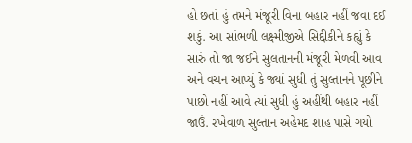હો છતાં હું તમને મંજૂરી વિના બહાર નહીં જવા દઈ શકું. આ સાંભળી લક્ષ્મીજીએ સિદ્દીકીને કહ્યું કે સારું તો જા જઈને સુલતાનની મંજૂરી મેળવી આવ અને વચન આપ્યું કે જ્યાં સુધી તું સુલ્તાનને પૂછીને પાછો નહીં આવે ત્યાં સુધી હું અહીંથી બહાર નહીં જાઉં. રખેવાળ સુલ્તાન અહેમદ શાહ પાસે ગયો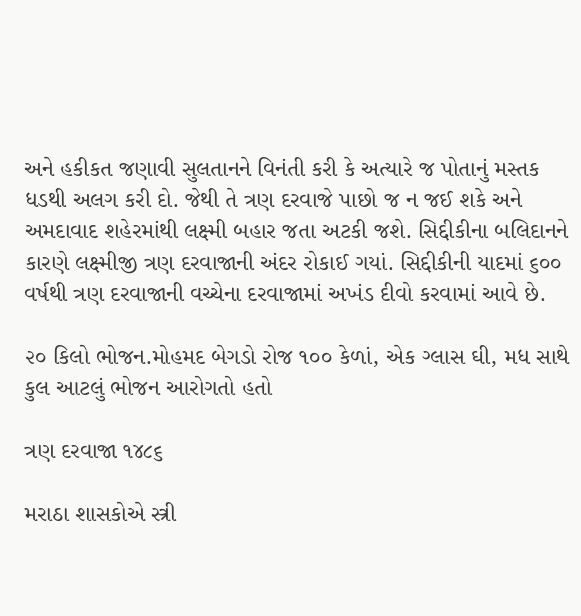અને હકીકત જણાવી સુલતાનને વિનંતી કરી કે અત્યારે જ પોતાનું મસ્તક ધડથી અલગ કરી દો. જેથી તે ત્રણ દરવાજે પાછો જ ન જઈ શકે અને અમદાવાદ શહેરમાંથી લક્ષ્મી બહાર જતા અટકી જશે. સિદ્દીકીના બલિદાનને કારણે લક્ષ્મીજી ત્રણ દરવાજાની અંદર રોકાઈ ગયાં. સિદ્દીકીની યાદમાં ૬૦૦ વર્ષથી ત્રણ દરવાજાની વચ્ચેના દરવાજામાં અખંડ દીવો કરવામાં આવે છે.

૨૦ કિલો ભોજન.મોહમદ બેગડો રોજ ૧૦૦ કેળાં, એક ગ્લાસ ઘી, મધ સાથે કુલ આટલું ભોજન આરોગતો હતો

ત્રણ દરવાજા ૧૪૮૬

મરાઠા શાસકોએ સ્ત્રી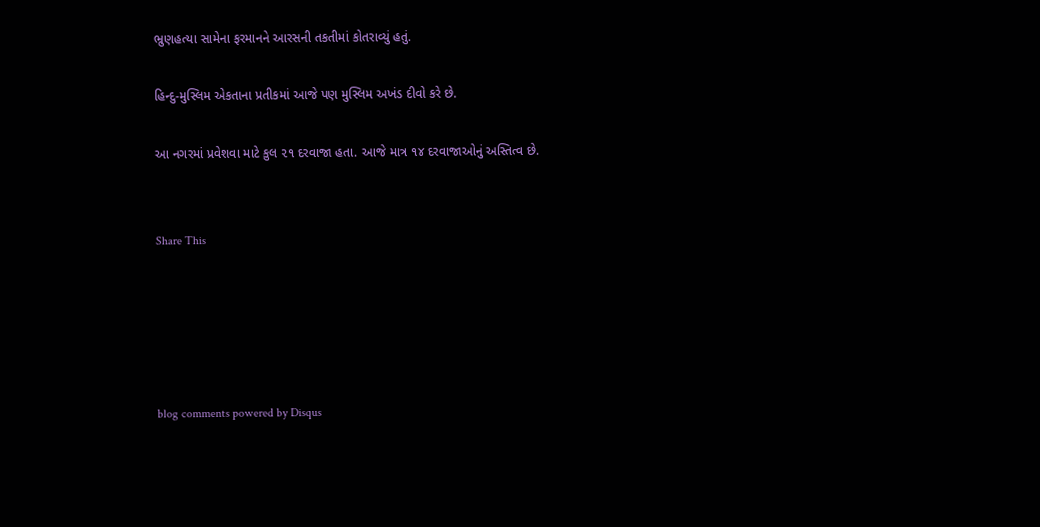ભ્રુણહત્યા સામેના ફરમાનને આરસની તકતીમાં કોતરાવ્યું હતું.

હિન્દુ-મુસ્લિમ એકતાના પ્રતીકમાં આજે પણ મુસ્લિમ અખંડ દીવો કરે છે.

આ નગરમાં પ્રવેશવા માટે કુલ ૨૧ દરવાજા હતા. આજે માત્ર ૧૪ દરવાજાઓનું અસ્તિત્વ છે.


Share This





blog comments powered by Disqus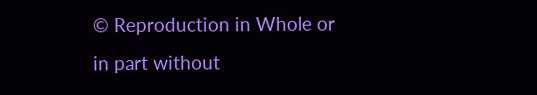© Reproduction in Whole or in part without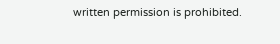written permission is prohibited.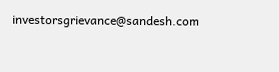investorsgrievance@sandesh.com